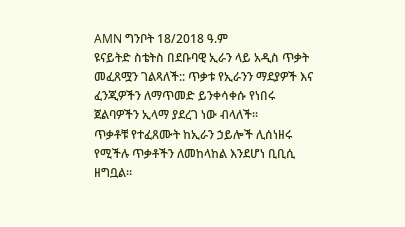AMN ግንቦት 18/2018 ዓ.ም
ዩናይትድ ስቴትስ በደቡባዊ ኢራን ላይ አዲስ ጥቃት መፈጸሟን ገልጻለች:: ጥቃቱ የኢራንን ማደያዎች እና ፈንጂዎችን ለማጥመድ ይንቀሳቀሱ የነበሩ ጀልባዎችን ኢላማ ያደረገ ነው ብላለች፡፡
ጥቃቶቹ የተፈጸሙት ከኢራን ኃይሎች ሊሰነዘሩ የሚችሉ ጥቃቶችን ለመከላከል እንደሆነ ቢቢሲ ዘግቧል፡፡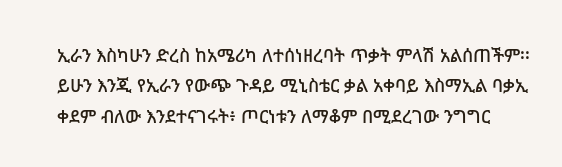ኢራን እስካሁን ድረስ ከአሜሪካ ለተሰነዘረባት ጥቃት ምላሽ አልሰጠችም፡፡
ይሁን እንጂ የኢራን የውጭ ጉዳይ ሚኒስቴር ቃል አቀባይ እስማኢል ባቃኢ ቀደም ብለው እንደተናገሩት፥ ጦርነቱን ለማቆም በሚደረገው ንግግር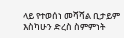ላይ የተወሰነ መሻሻል ቢታይም እስካሁን ድረስ ስምምነት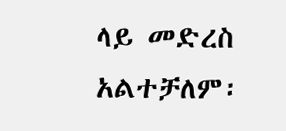ላይ መድረስ አልተቻለም፡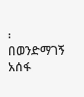፡
በወንድማገኝ አሰፋ